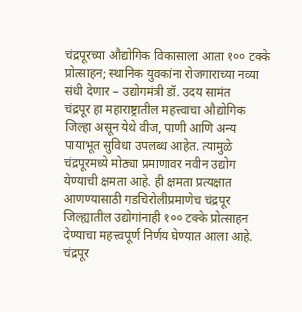चंद्रपूरच्या औद्योगिक विकासाला आता १०० टक्के प्रोत्साहन; स्थानिक युवकांना रोजगाराच्या नव्या संधी देणार – उद्योगमंत्री डॉ. उदय सामंत
चंद्रपूर हा महाराष्ट्रातील महत्त्वाचा औद्योगिक जिल्हा असून येथे वीज, पाणी आणि अन्य पायाभूत सुविधा उपलब्ध आहेत. त्यामुळे चंद्रपूरमध्ये मोठ्या प्रमाणावर नवीन उद्योग येण्याची क्षमता आहे. ही क्षमता प्रत्यक्षात आणण्यासाठी गडचिरोलीप्रमाणेच चंद्रपूर जिल्ह्यातील उद्योगांनाही १०० टक्के प्रोत्साहन देण्याचा महत्त्वपूर्ण निर्णय घेण्यात आला आहे.
चंद्रपूर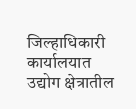जिल्हाधिकारी कार्यालयात उद्योग क्षेत्रातील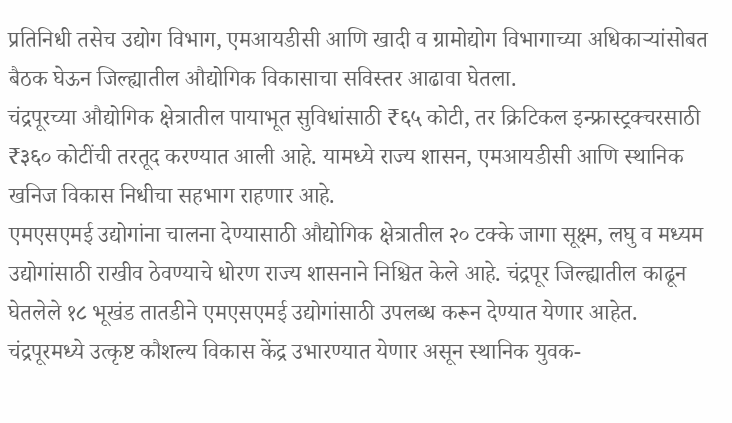प्रतिनिधी तसेच उद्योग विभाग, एमआयडीसी आणि खादी व ग्रामोद्योग विभागाच्या अधिकाऱ्यांसोबत बैठक घेऊन जिल्ह्यातील औद्योगिक विकासाचा सविस्तर आढावा घेतला.
चंद्रपूरच्या औद्योगिक क्षेत्रातील पायाभूत सुविधांसाठी ₹६५ कोटी, तर क्रिटिकल इन्फ्रास्ट्रक्चरसाठी ₹३६० कोटींची तरतूद करण्यात आली आहे. यामध्ये राज्य शासन, एमआयडीसी आणि स्थानिक खनिज विकास निधीचा सहभाग राहणार आहे.
एमएसएमई उद्योगांना चालना देण्यासाठी औद्योगिक क्षेत्रातील २० टक्के जागा सूक्ष्म, लघु व मध्यम उद्योगांसाठी राखीव ठेवण्याचे धोरण राज्य शासनाने निश्चित केले आहे. चंद्रपूर जिल्ह्यातील काढून घेतलेले १८ भूखंड तातडीने एमएसएमई उद्योगांसाठी उपलब्ध करून देण्यात येणार आहेत.
चंद्रपूरमध्ये उत्कृष्ट कौशल्य विकास केंद्र उभारण्यात येणार असून स्थानिक युवक-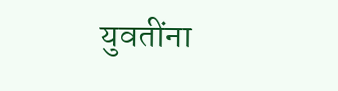युवतींना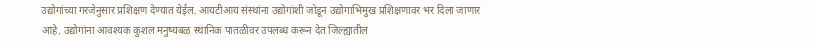उद्योगांच्या गरजेनुसार प्रशिक्षण देण्यात येईल. आयटीआय संस्थांना उद्योगांशी जोडून उद्योगाभिमुख प्रशिक्षणावर भर दिला जाणार आहे. उद्योगांना आवश्यक कुशल मनुष्यबळ स्थानिक पातळीवर उपलब्ध करून देत जिल्ह्यातील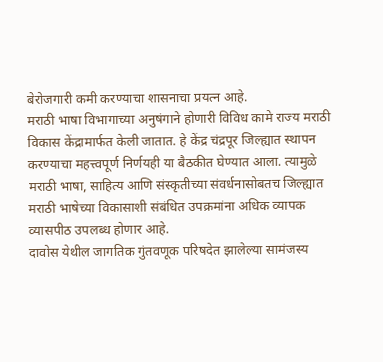बेरोजगारी कमी करण्याचा शासनाचा प्रयत्न आहे.
मराठी भाषा विभागाच्या अनुषंगाने होणारी विविध कामे राज्य मराठी विकास केंद्रामार्फत केली जातात. हे केंद्र चंद्रपूर जिल्ह्यात स्थापन करण्याचा महत्त्वपूर्ण निर्णयही या बैठकीत घेण्यात आला. त्यामुळे मराठी भाषा, साहित्य आणि संस्कृतीच्या संवर्धनासोबतच जिल्ह्यात मराठी भाषेच्या विकासाशी संबंधित उपक्रमांना अधिक व्यापक व्यासपीठ उपलब्ध होणार आहे.
दावोस येथील जागतिक गुंतवणूक परिषदेत झालेल्या सामंजस्य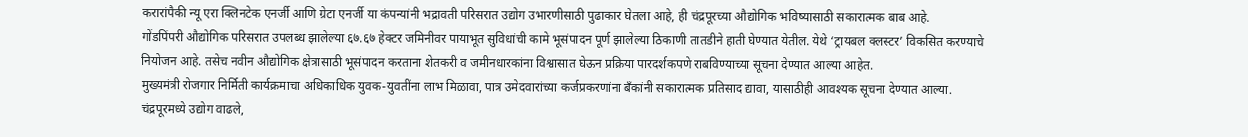करारांपैकी न्यू एरा क्लिनटेक एनर्जी आणि ग्रेटा एनर्जी या कंपन्यांनी भद्रावती परिसरात उद्योग उभारणीसाठी पुढाकार घेतला आहे, ही चंद्रपूरच्या औद्योगिक भविष्यासाठी सकारात्मक बाब आहे.
गोंडपिंपरी औद्योगिक परिसरात उपलब्ध झालेल्या ६७.६७ हेक्टर जमिनीवर पायाभूत सुविधांची कामे भूसंपादन पूर्ण झालेल्या ठिकाणी तातडीने हाती घेण्यात येतील. येथे ‘ट्रायबल क्लस्टर’ विकसित करण्याचे नियोजन आहे. तसेच नवीन औद्योगिक क्षेत्रासाठी भूसंपादन करताना शेतकरी व जमीनधारकांना विश्वासात घेऊन प्रक्रिया पारदर्शकपणे राबविण्याच्या सूचना देण्यात आल्या आहेत.
मुख्यमंत्री रोजगार निर्मिती कार्यक्रमाचा अधिकाधिक युवक-युवतींना लाभ मिळावा, पात्र उमेदवारांच्या कर्जप्रकरणांना बँकांनी सकारात्मक प्रतिसाद द्यावा, यासाठीही आवश्यक सूचना देण्यात आल्या.
चंद्रपूरमध्ये उद्योग वाढले,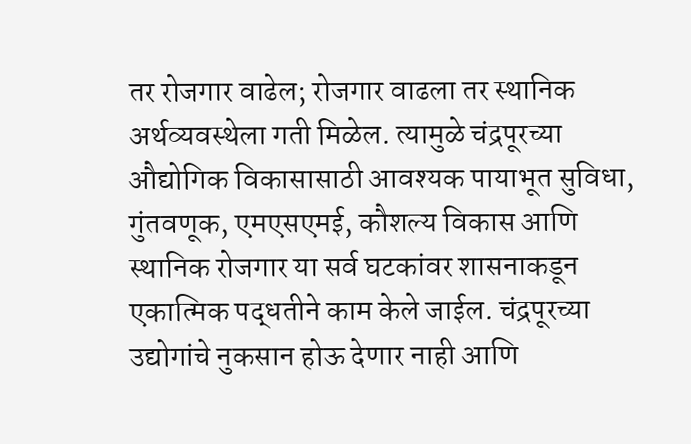तर रोजगार वाढेल; रोजगार वाढला तर स्थानिक अर्थव्यवस्थेला गती मिळेल. त्यामुळे चंद्रपूरच्या औद्योगिक विकासासाठी आवश्यक पायाभूत सुविधा, गुंतवणूक, एमएसएमई, कौशल्य विकास आणि स्थानिक रोजगार या सर्व घटकांवर शासनाकडून एकात्मिक पद्धतीने काम केले जाईल. चंद्रपूरच्या उद्योगांचे नुकसान होऊ देणार नाही आणि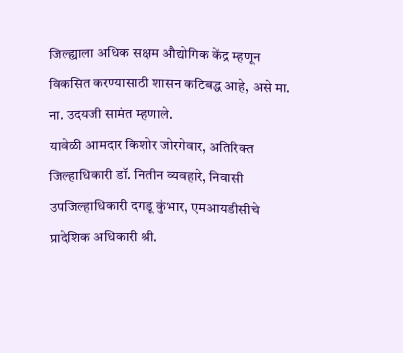जिल्ह्याला अधिक सक्षम औद्योगिक केंद्र म्हणून विकसित करण्यासाठी शासन कटिबद्ध आहे, असे मा. ना. उदयजी सामंत म्हणाले.
यावेळी आमदार किशोर जोरगेवार, अतिरिक्त जिल्हाधिकारी डॉ. नितीन व्यवहारे, निवासी उपजिल्हाधिकारी दगडू कुंभार, एमआयडीसीचे प्रादेशिक अधिकारी श्री.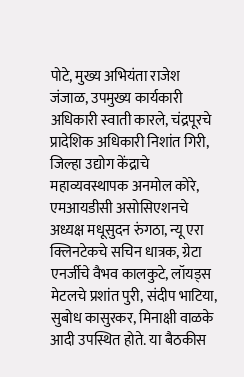पोटे, मुख्य अभियंता राजेश जंजाळ, उपमुख्य कार्यकारी अधिकारी स्वाती कारले, चंद्रपूरचे प्रादेशिक अधिकारी निशांत गिरी, जिल्हा उद्योग केंद्राचे महाव्यवस्थापक अनमोल कोरे, एमआयडीसी असोसिएशनचे अध्यक्ष मधूसुदन रुंगठा, न्यू एरा क्लिनटेकचे सचिन धात्रक, ग्रेटा एनर्जीचे वैभव कालकुटे, लॉयड्स मेटलचे प्रशांत पुरी, संदीप भाटिया, सुबोध कासुरकर, मिनाक्षी वाळके आदी उपस्थित होते. या बैठकीस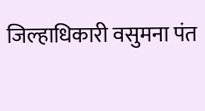जिल्हाधिकारी वसुमना पंत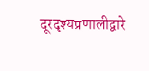दूरदृश्यप्रणालीद्वारे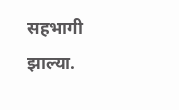सहभागी झाल्या.